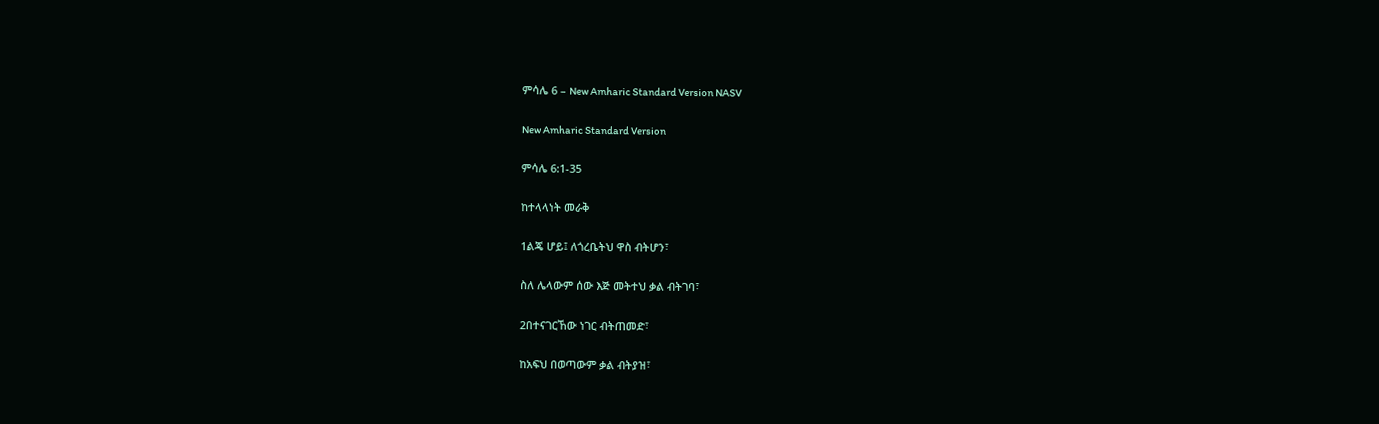ምሳሌ 6 – New Amharic Standard Version NASV

New Amharic Standard Version

ምሳሌ 6:1-35

ከተላላነት መራቅ

1ልጄ ሆይ፤ ለጎረቤትህ ዋስ ብትሆን፣

ስለ ሌላውም ሰው እጅ መትተህ ቃል ብትገባ፣

2በተናገርኸው ነገር ብትጠመድ፣

ከአፍህ በወጣውም ቃል ብትያዝ፣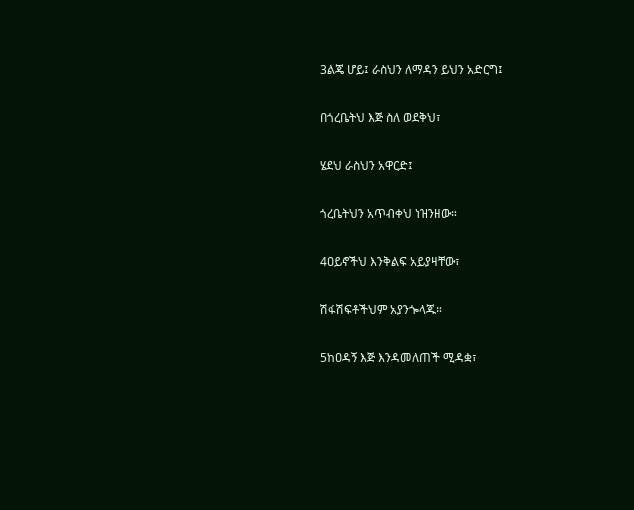3ልጄ ሆይ፤ ራስህን ለማዳን ይህን አድርግ፤

በጎረቤትህ እጅ ስለ ወደቅህ፣

ሄደህ ራስህን አዋርድ፤

ጎረቤትህን አጥብቀህ ነዝንዘው።

4ዐይኖችህ እንቅልፍ አይያዛቸው፣

ሽፋሽፍቶችህም አያንጐላጁ።

5ከዐዳኝ እጅ እንዳመለጠች ሚዳቋ፣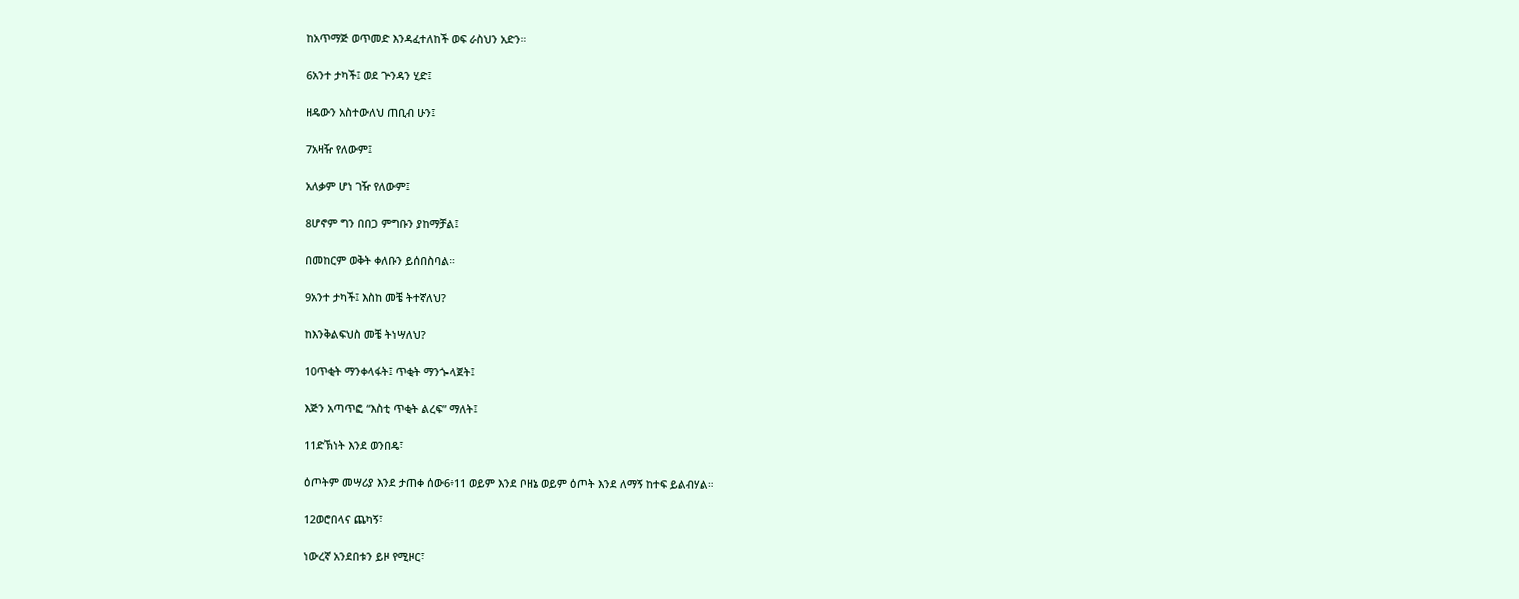ከአጥማጅ ወጥመድ እንዳፈተለከች ወፍ ራስህን አድን።

6አንተ ታካች፤ ወደ ጕንዳን ሂድ፤

ዘዴውን አስተውለህ ጠቢብ ሁን፤

7አዛዥ የለውም፤

አለቃም ሆነ ገዥ የለውም፤

8ሆኖም ግን በበጋ ምግቡን ያከማቻል፤

በመከርም ወቅት ቀለቡን ይሰበስባል።

9አንተ ታካች፤ እስከ መቼ ትተኛለህ?

ከእንቅልፍህስ መቼ ትነሣለህ?

10ጥቂት ማንቀላፋት፤ ጥቂት ማንጐላጀት፤

እጅን አጣጥፎ “እስቲ ጥቂት ልረፍ” ማለት፤

11ድኽነት እንደ ወንበዴ፣

ዕጦትም መሣሪያ እንደ ታጠቀ ሰው6፥11 ወይም እንደ ቦዘኔ ወይም ዕጦት እንደ ለማኝ ከተፍ ይልብሃል።

12ወሮበላና ጨካኝ፣

ነውረኛ አንደበቱን ይዞ የሚዞር፣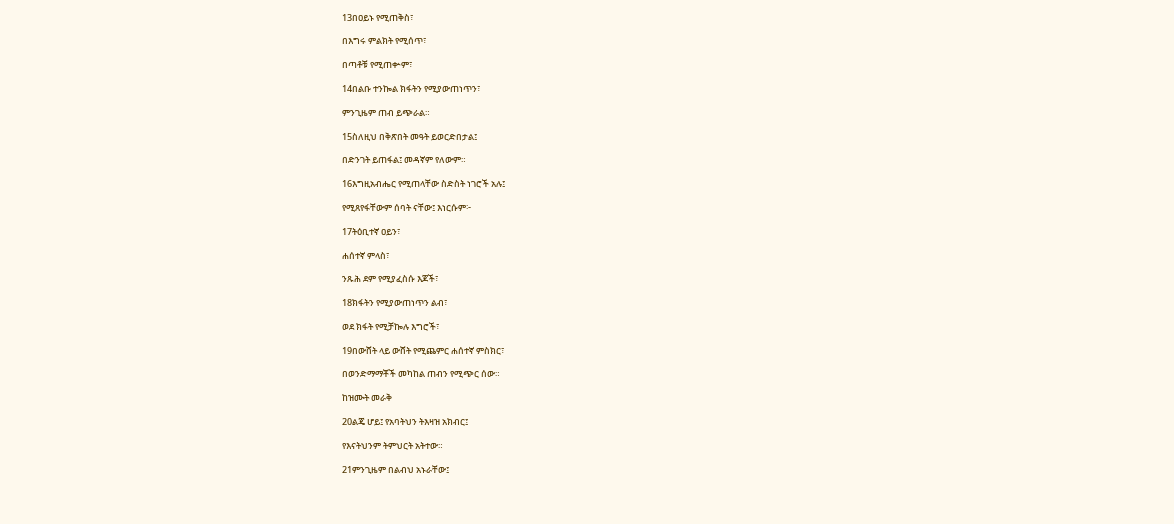13በዐይኑ የሚጠቅስ፣

በእግሩ ምልክት የሚሰጥ፣

በጣቶቹ የሚጠቍም፣

14በልቡ ተንኰል ክፋትን የሚያውጠነጥን፣

ምንጊዜም ጠብ ይጭራል።

15ስለዚህ በቅጽበት መዓት ይወርድበታል፤

በድንገት ይጠፋል፤ መዳኛም የለውም።

16እግዚአብሔር የሚጠላቸው ስድስት ነገሮች አሉ፤

የሚጸየፋቸውም ሰባት ናቸው፤ እነርሱም፦

17ትዕቢተኛ ዐይን፣

ሐሰተኛ ምላስ፣

ንጹሕ ደም የሚያፈስሱ እጆች፣

18ክፋትን የሚያውጠነጥን ልብ፣

ወደ ክፋት የሚቻኰሉ እግሮች፣

19በውሸት ላይ ውሸት የሚጨምር ሐሰተኛ ምስክር፣

በወንድማማቾች መካከል ጠብን የሚጭር ሰው።

ከዝሙት መራቅ

20ልጄ ሆይ፤ የአባትህን ትእዛዝ አክብር፤

የእናትህንም ትምህርት አትተው።

21ምንጊዜም በልብህ አኑራቸው፤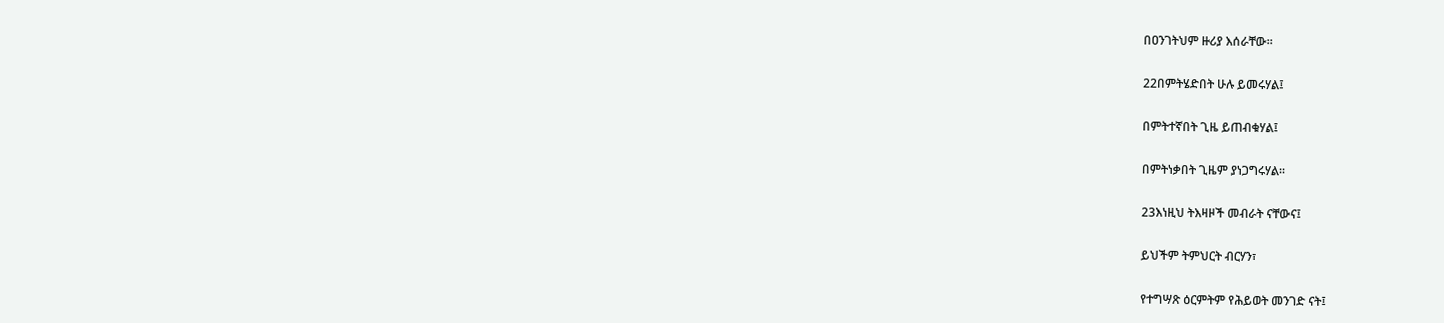በዐንገትህም ዙሪያ እሰራቸው።

22በምትሄድበት ሁሉ ይመሩሃል፤

በምትተኛበት ጊዜ ይጠብቁሃል፤

በምትነቃበት ጊዜም ያነጋግሩሃል።

23እነዚህ ትእዛዞች መብራት ናቸውና፤

ይህችም ትምህርት ብርሃን፣

የተግሣጽ ዕርምትም የሕይወት መንገድ ናት፤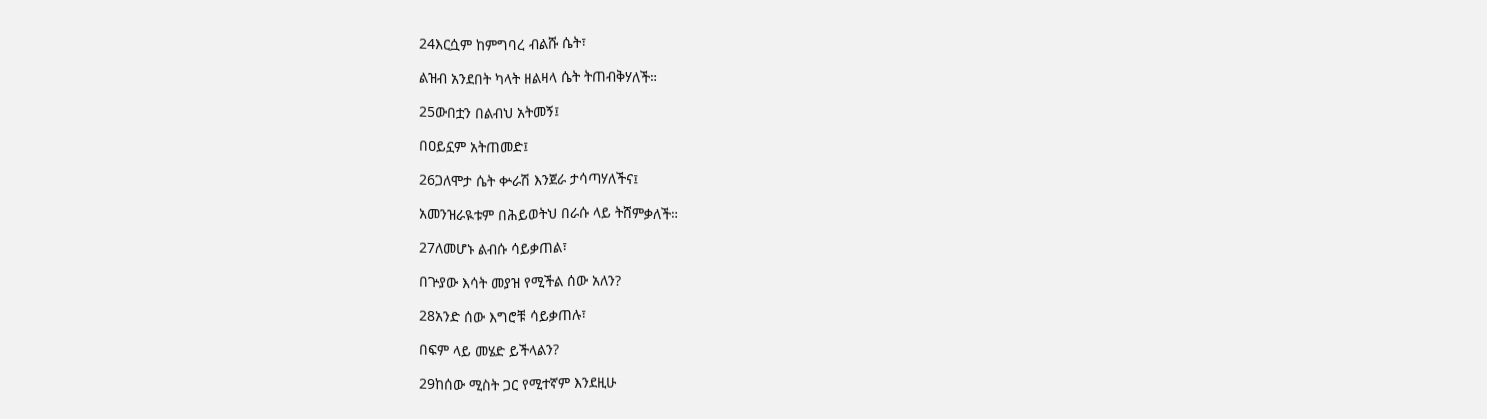24እርሷም ከምግባረ ብልሹ ሴት፣

ልዝብ አንደበት ካላት ዘልዛላ ሴት ትጠብቅሃለች።

25ውበቷን በልብህ አትመኝ፤

በዐይኗም አትጠመድ፤

26ጋለሞታ ሴት ቍራሽ እንጀራ ታሳጣሃለችና፤

አመንዝራዪቱም በሕይወትህ በራሱ ላይ ትሸምቃለች።

27ለመሆኑ ልብሱ ሳይቃጠል፣

በጕያው እሳት መያዝ የሚችል ሰው አለን?

28አንድ ሰው እግሮቹ ሳይቃጠሉ፣

በፍም ላይ መሄድ ይችላልን?

29ከሰው ሚስት ጋር የሚተኛም እንደዚሁ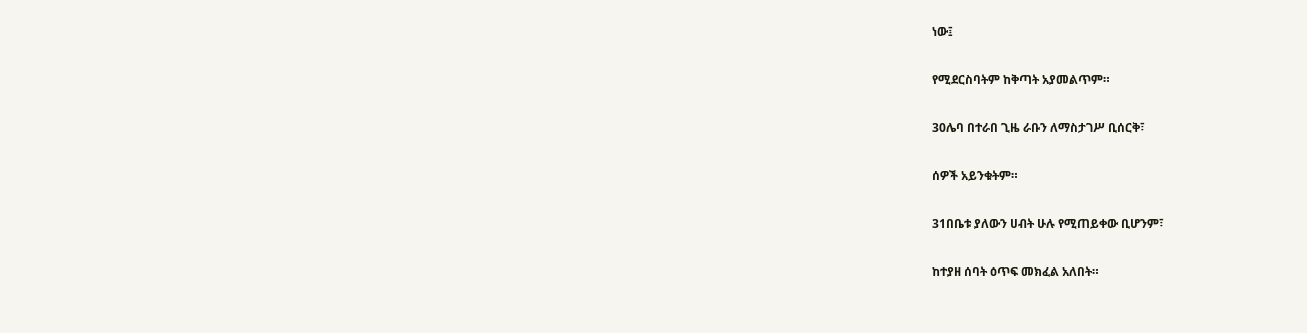ነው፤

የሚደርስባትም ከቅጣት አያመልጥም።

30ሌባ በተራበ ጊዜ ራቡን ለማስታገሥ ቢሰርቅ፣

ሰዎች አይንቁትም።

31በቤቱ ያለውን ሀብት ሁሉ የሚጠይቀው ቢሆንም፣

ከተያዘ ሰባት ዕጥፍ መክፈል አለበት።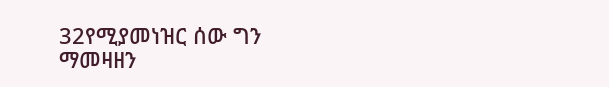32የሚያመነዝር ሰው ግን ማመዛዘን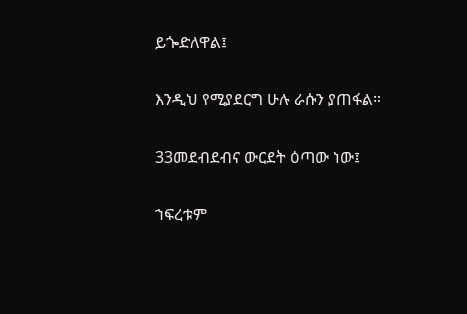ይጐድለዋል፤

እንዲህ የሚያደርግ ሁሉ ራሱን ያጠፋል።

33መደብደብና ውርደት ዕጣው ነው፤

ኀፍረቱም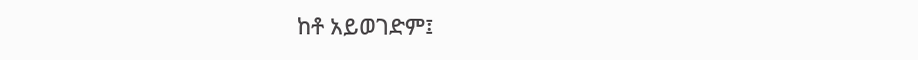ከቶ አይወገድም፤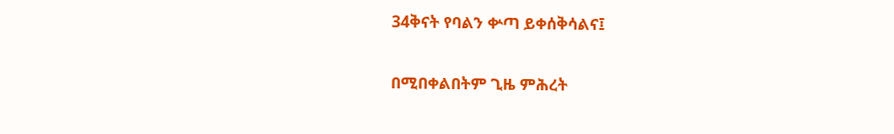34ቅናት የባልን ቍጣ ይቀሰቅሳልና፤

በሚበቀልበትም ጊዜ ምሕረት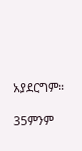አያደርግም።

35ምንም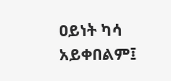ዐይነት ካሳ አይቀበልም፤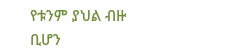የቱንም ያህል ብዙ ቢሆን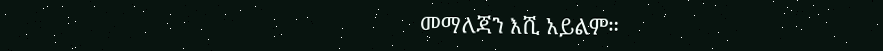መማለጃን እሺ አይልም።